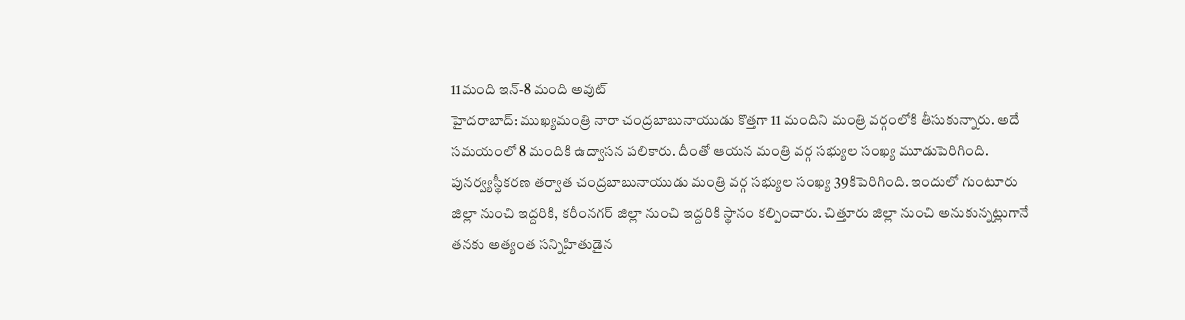11మంది ఇన్-8 మంది అవుట్
హైదరాబాద్: ముఖ్యమంత్రి నారా చంద్రబాబునాయుడు కొత్తగా 11 మందిని మంత్రి వర్గంలోకి తీసుకున్నారు. అదే సమయంలో 8 మందికి ఉద్వాసన పలికారు. దీంతో ఆయన మంత్రి వర్గ సభ్యుల సంఖ్య మూడుపెరిగింది. పునర్వ్యస్థీకరణ తర్వాత చంద్రబాబునాయుడు మంత్రి వర్గ సభ్యుల సంఖ్య 39కిపెరిగింది. ఇందులో గుంటూరు జిల్లా నుంచి ఇద్దరికి, కరీంనగర్ జిల్లా నుంచి ఇద్దరికి స్థానం కల్పించారు. చిత్తూరు జిల్లా నుంచి అనుకున్నట్లుగానే తనకు అత్యంత సన్నిహితుడైన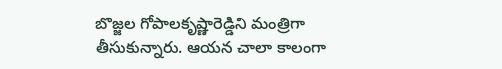బొజ్జల గోపాలకృష్ణారెడ్డిని మంత్రిగా తీసుకున్నారు. ఆయన చాలా కాలంగా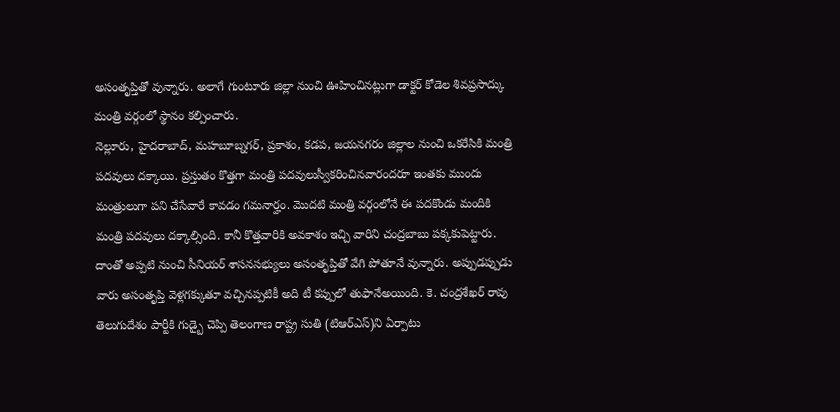అసంతృప్తితో వున్నారు. అలాగే గుంటూరు జిల్లా నుంచి ఊహించినట్లుగా డాక్టర్ కోడెల శివప్రసాద్కు మంత్రి వర్గంలో స్థానం కల్పించారు.
నెల్లూరు, హైదరాబాద్, మహబూబ్నగర్, ప్రకాశం, కడప, జయనగరం జిల్లాల నుంచి ఒకరేసికి మంత్రి పదవులు దక్కాయి. ప్రస్తుతం కొత్తగా మంత్రి పదవులుస్వీకరించినవారందరూ ఇంతకు ముందు మంత్రులుగా పని చేసేవారే కావడం గమనార్హం. మొదటి మంత్రి వర్గంలోనే ఈ పదకొండు మందికి మంత్రి పదవులు దక్కాల్సింది. కానీ కొత్తవారికి అవకాశం ఇచ్చి వారిని చంద్రబాబు పక్కకుపెట్టారు. దాంతో అప్పటి నుంచి సీనియర్ శాసనసభ్యులు అసంతృప్తితో వేగి పోతూనే వున్నారు. అప్పుడప్పుడు వారు అసంతృప్తి వెళ్లగక్కుతూ వచ్చినప్పటికీ అది టీ కప్పులో తుఫానేఅయింది. కె. చంద్రశేఖర్ రావు తెలుగుదేశం పార్టీకి గుడ్బై చెప్పి తెలంగాణ రాష్ట్ర సుతి (టిఆర్ఎస్)ని ఏర్పాటు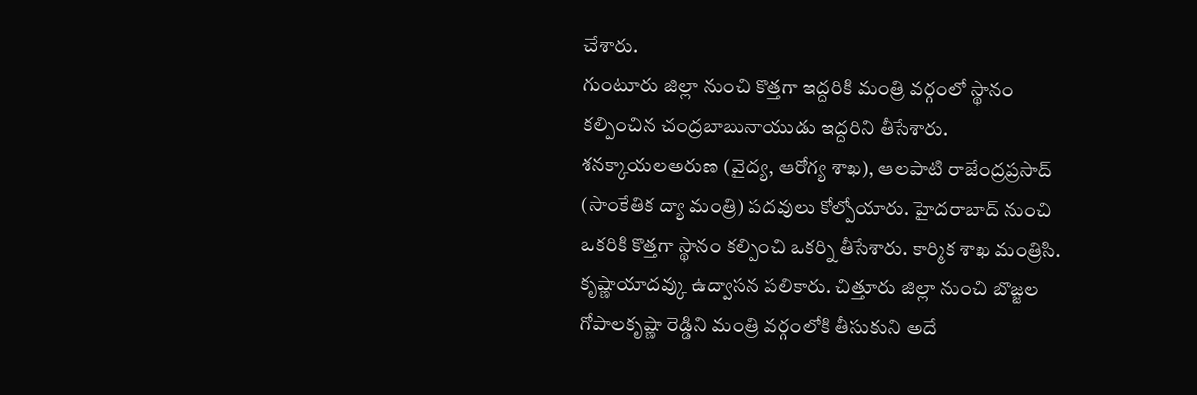చేశారు.
గుంటూరు జిల్లా నుంచి కొత్తగా ఇద్దరికి మంత్రి వర్గంలో స్థానం కల్పించిన చంద్రబాబునాయుడు ఇద్దరిని తీసేశారు. శనక్కాయలఅరుణ (వైద్య, ఆరోగ్య శాఖ), ఆలపాటి రాజేంద్రప్రసాద్ (సాంకేతిక ద్యా మంత్రి) పదవులు కోల్పోయారు. హైదరాబాద్ నుంచి ఒకరికి కొత్తగా స్థానం కల్పించి ఒకర్ని తీసేశారు. కార్మిక శాఖ మంత్రిసి. కృష్ణాయాదవ్కు ఉద్వాసన పలికారు. చిత్తూరు జిల్లా నుంచి బొజ్జల గోపాలకృష్ణా రెడ్డిని మంత్రి వర్గంలోకి తీసుకుని అదే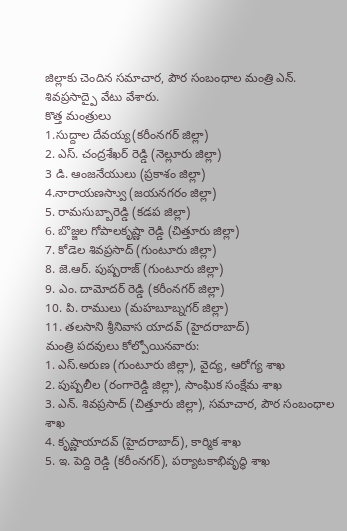జిల్లాకు చెందిన సమాచార, పౌర సంబంధాల మంత్రి ఎన్. శివప్రసాద్పై వేటు వేశారు.
కొత్త మంత్రులు
1.సుద్దాల దేవయ్య(కరీంనగర్ జిల్లా)
2. ఎస్. చంద్రశేఖర్ రెడ్డి (నెల్లూరు జిల్లా)
3 డి. ఆంజనేయులు (ప్రకాశం జిల్లా)
4.నారాయణస్వాు (జయనగరం జిల్లా)
5. రామసుబ్బారెడ్డి (కడప జిల్లా)
6. బొజ్జల గోపాలకృష్ణా రెడ్డి (చిత్తూరు జిల్లా)
7. కోడెల శివప్రసాద్ (గుంటూరు జిల్లా)
8. జె.ఆర్. పుష్పరాజ్ (గుంటూరు జిల్లా)
9. ఎం. దామోదర్ రెడ్డి (కరీంనగర్ జిల్లా)
10. పి. రాములు (మహబూబ్నగర్ జిల్లా)
11. తలసాని శ్రీనివాస యాదవ్ (హైదరాబాద్)
మంత్రి పదవులు కోల్పోయినవారు:
1. ఎస్.అరుణ (గుంటూరు జిల్లా), వైద్య, ఆరోగ్య శాఖ
2. పుష్పలీల (రంగారెడ్డి జిల్లా), సాంఘిక సంక్షేమ శాఖ
3. ఎన్. శివప్రసాద్ (చిత్తూరు జిల్లా), సమాచార, పౌర సంబంధాల శాఖ
4. కృష్ణాయాదవ్ (హైదరాబాద్), కార్మిక శాఖ
5. ఇ. పెద్ది రెడ్డి (కరీంనగర్), పర్యాటకాభివృద్ధి శాఖ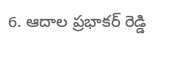6. ఆదాల ప్రభాకర్ రెడ్డి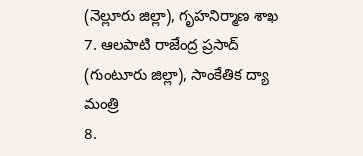(నెల్లూరు జిల్లా), గృహనిర్మాణ శాఖ
7. ఆలపాటి రాజేంద్ర ప్రసాద్ (గుంటూరు జిల్లా), సాంకేతిక ద్యా మంత్రి
8.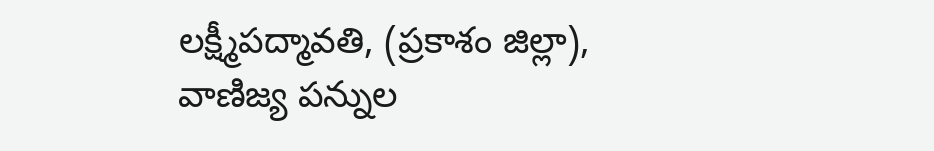లక్ష్మీపద్మావతి, (ప్రకాశం జిల్లా), వాణిజ్య పన్నుల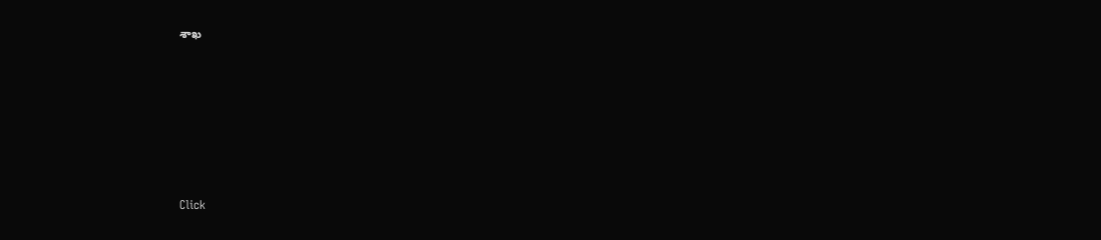శాఖ












Click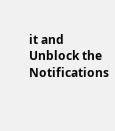it and Unblock the Notifications